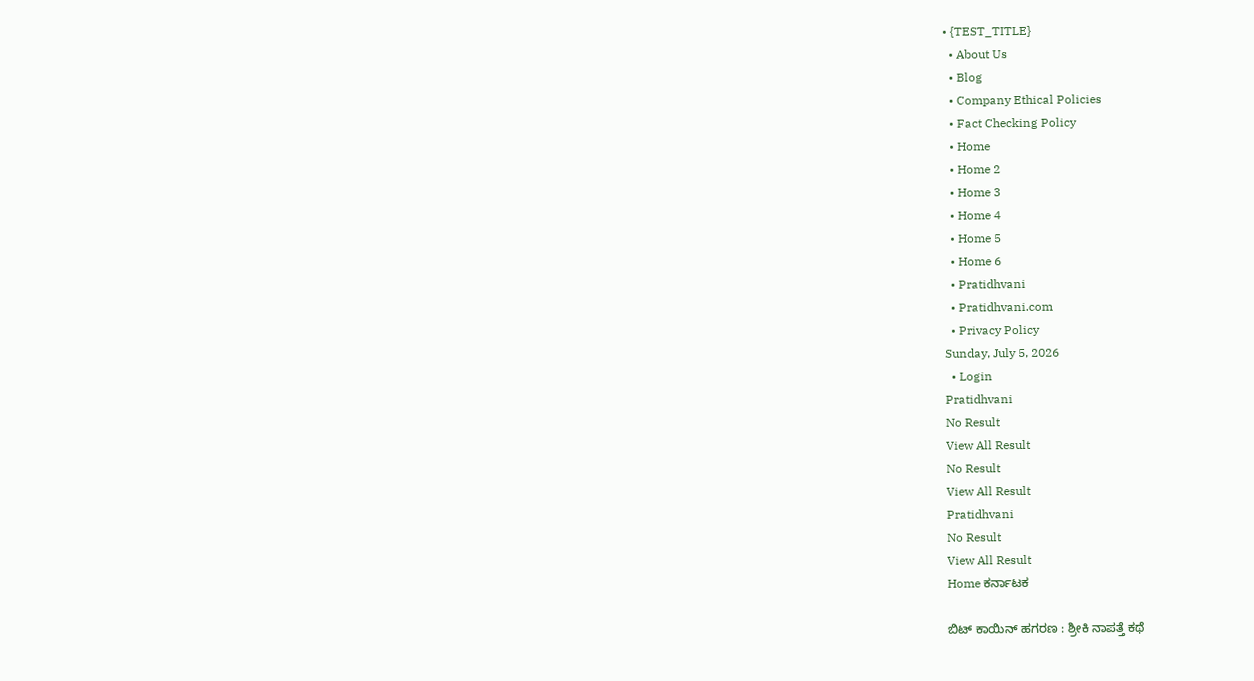• {TEST_TITLE}
  • About Us
  • Blog
  • Company Ethical Policies
  • Fact Checking Policy
  • Home
  • Home 2
  • Home 3
  • Home 4
  • Home 5
  • Home 6
  • Pratidhvani
  • Pratidhvani.com
  • Privacy Policy
Sunday, July 5, 2026
  • Login
Pratidhvani
No Result
View All Result
No Result
View All Result
Pratidhvani
No Result
View All Result
Home ಕರ್ನಾಟಕ

ಬಿಟ್ ಕಾಯಿನ್ ಹಗರಣ : ಶ್ರೀಕಿ ನಾಪತ್ತೆ ಕಥೆ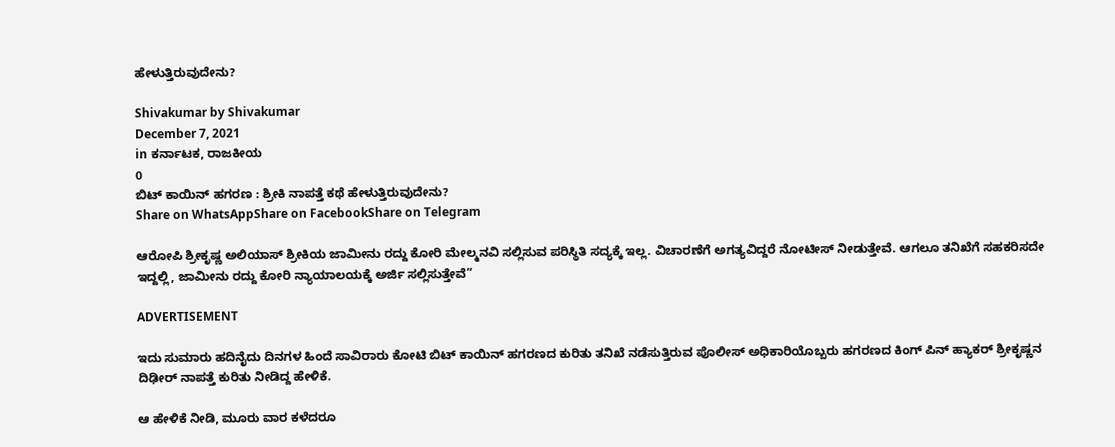ಹೇಳುತ್ತಿರುವುದೇನು?

Shivakumar by Shivakumar
December 7, 2021
in ಕರ್ನಾಟಕ, ರಾಜಕೀಯ
0
ಬಿಟ್ ಕಾಯಿನ್ ಹಗರಣ : ಶ್ರೀಕಿ ನಾಪತ್ತೆ ಕಥೆ ಹೇಳುತ್ತಿರುವುದೇನು?
Share on WhatsAppShare on FacebookShare on Telegram

ಆರೋಪಿ ಶ್ರೀಕೃಷ್ಣ ಅಲಿಯಾಸ್ ಶ್ರೀಕಿಯ ಜಾಮೀನು ರದ್ದು ಕೋರಿ ಮೇಲ್ಮನವಿ ಸಲ್ಲಿಸುವ ಪರಿಸ್ಥಿತಿ ಸದ್ಯಕ್ಕೆ ಇಲ್ಲ. ವಿಚಾರಣೆಗೆ ಅಗತ್ಯವಿದ್ದರೆ ನೋಟೀಸ್ ನೀಡುತ್ತೇವೆ. ಆಗಲೂ ತನಿಖೆಗೆ ಸಹಕರಿಸದೇ ಇದ್ದಲ್ಲಿ, ಜಾಮೀನು ರದ್ದು ಕೋರಿ ನ್ಯಾಯಾಲಯಕ್ಕೆ ಅರ್ಜಿ ಸಲ್ಲಿಸುತ್ತೇವೆ”

ADVERTISEMENT

ಇದು ಸುಮಾರು ಹದಿನೈದು ದಿನಗಳ ಹಿಂದೆ ಸಾವಿರಾರು ಕೋಟಿ ಬಿಟ್ ಕಾಯಿನ್ ಹಗರಣದ ಕುರಿತು ತನಿಖೆ ನಡೆಸುತ್ತಿರುವ ಪೊಲೀಸ್ ಅಧಿಕಾರಿಯೊಬ್ಬರು ಹಗರಣದ ಕಿಂಗ್ ಪಿನ್ ಹ್ಯಾಕರ್ ಶ್ರೀಕೃಷ್ಣನ ದಿಢೀರ್ ನಾಪತ್ತೆ ಕುರಿತು ನೀಡಿದ್ದ ಹೇಳಿಕೆ.

ಆ ಹೇಳಿಕೆ ನೀಡಿ, ಮೂರು ವಾರ ಕಳೆದರೂ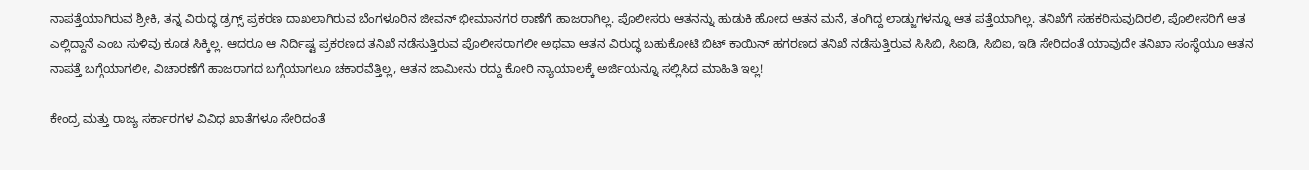ನಾಪತ್ತೆಯಾಗಿರುವ ಶ್ರೀಕಿ, ತನ್ನ ವಿರುದ್ಧ ಡ್ರಗ್ಸ್ ಪ್ರಕರಣ ದಾಖಲಾಗಿರುವ ಬೆಂಗಳೂರಿನ ಜೀವನ್ ಭೀಮಾನಗರ ಠಾಣೆಗೆ ಹಾಜರಾಗಿಲ್ಲ. ಪೊಲೀಸರು ಆತನನ್ನು ಹುಡುಕಿ ಹೋದ ಆತನ ಮನೆ, ತಂಗಿದ್ದ ಲಾಡ್ಜುಗಳನ್ನೂ ಆತ ಪತ್ತೆಯಾಗಿಲ್ಲ. ತನಿಖೆಗೆ ಸಹಕರಿಸುವುದಿರಲಿ, ಪೊಲೀಸರಿಗೆ ಆತ ಎಲ್ಲಿದ್ದಾನೆ ಎಂಬ ಸುಳಿವು ಕೂಡ ಸಿಕ್ಕಿಲ್ಲ. ಆದರೂ ಆ ನಿರ್ದಿಷ್ಟ ಪ್ರಕರಣದ ತನಿಖೆ ನಡೆಸುತ್ತಿರುವ ಪೊಲೀಸರಾಗಲೀ ಅಥವಾ ಆತನ ವಿರುದ್ಧ ಬಹುಕೋಟಿ ಬಿಟ್ ಕಾಯಿನ್ ಹಗರಣದ ತನಿಖೆ ನಡೆಸುತ್ತಿರುವ ಸಿಸಿಬಿ, ಸಿಐಡಿ, ಸಿಬಿಐ, ಇಡಿ ಸೇರಿದಂತೆ ಯಾವುದೇ ತನಿಖಾ ಸಂಸ್ಥೆಯೂ ಆತನ ನಾಪತ್ತೆ ಬಗ್ಗೆಯಾಗಲೀ, ವಿಚಾರಣೆಗೆ ಹಾಜರಾಗದ ಬಗ್ಗೆಯಾಗಲೂ ಚಕಾರವೆತ್ತಿಲ್ಲ, ಆತನ ಜಾಮೀನು ರದ್ದು ಕೋರಿ ನ್ಯಾಯಾಲಕ್ಕೆ ಅರ್ಜಿಯನ್ನೂ ಸಲ್ಲಿಸಿದ ಮಾಹಿತಿ ಇಲ್ಲ!

ಕೇಂದ್ರ ಮತ್ತು ರಾಜ್ಯ ಸರ್ಕಾರಗಳ ವಿವಿಧ ಖಾತೆಗಳೂ ಸೇರಿದಂತೆ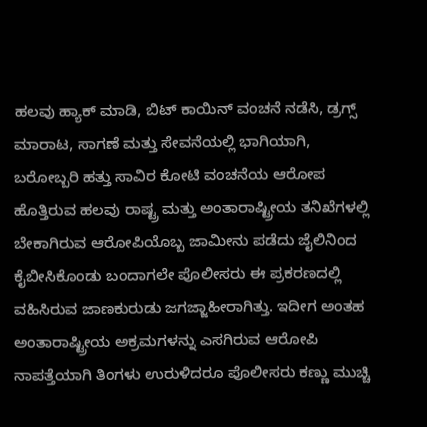ಹಲವು ಹ್ಯಾಕ್ ಮಾಡಿ, ಬಿಟ್ ಕಾಯಿನ್ ವಂಚನೆ ನಡೆಸಿ, ಡ್ರಗ್ಸ್ ಮಾರಾಟ, ಸಾಗಣೆ ಮತ್ತು ಸೇವನೆಯಲ್ಲಿ ಭಾಗಿಯಾಗಿ, ಬರೋಬ್ಬರಿ ಹತ್ತು ಸಾವಿರ ಕೋಟಿ ವಂಚನೆಯ ಆರೋಪ ಹೊತ್ತಿರುವ ಹಲವು ರಾಷ್ಟ್ರ ಮತ್ತು ಅಂತಾರಾಷ್ಟ್ರೀಯ ತನಿಖೆಗಳಲ್ಲಿ ಬೇಕಾಗಿರುವ ಆರೋಪಿಯೊಬ್ಬ ಜಾಮೀನು ಪಡೆದು ಜೈಲಿನಿಂದ ಕೈಬೀಸಿಕೊಂಡು ಬಂದಾಗಲೇ ಪೊಲೀಸರು ಈ ಪ್ರಕರಣದಲ್ಲಿ ವಹಿಸಿರುವ ಜಾಣಕುರುಡು ಜಗಜ್ಜಾಹೀರಾಗಿತ್ತು. ಇದೀಗ ಅಂತಹ ಅಂತಾರಾಷ್ಟ್ರೀಯ ಅಕ್ರಮಗಳನ್ನು ಎಸಗಿರುವ ಆರೋಪಿ ನಾಪತ್ತೆಯಾಗಿ ತಿಂಗಳು ಉರುಳಿದರೂ ಪೊಲೀಸರು ಕಣ್ಣು ಮುಚ್ಚಿ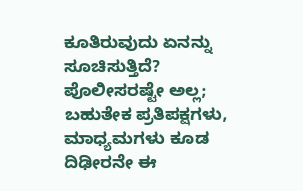ಕೂತಿರುವುದು ಏನನ್ನು ಸೂಚಿಸುತ್ತಿದೆ? ಪೊಲೀಸರಷ್ಟೇ ಅಲ್ಲ; ಬಹುತೇಕ ಪ್ರತಿಪಕ್ಷಗಳು, ಮಾಧ್ಯಮಗಳು ಕೂಡ ದಿಢೀರನೇ ಈ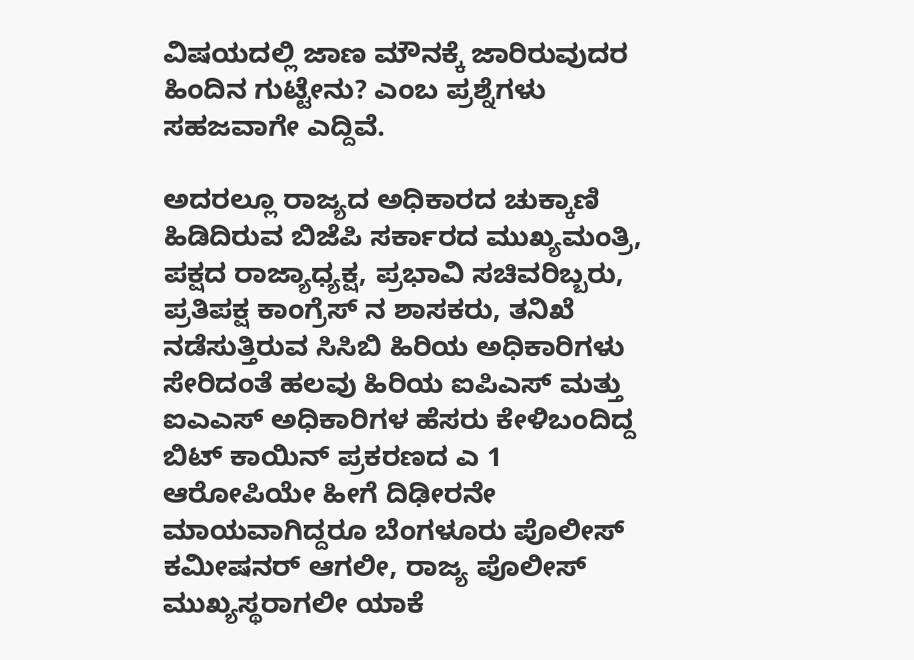ವಿಷಯದಲ್ಲಿ ಜಾಣ ಮೌನಕ್ಕೆ ಜಾರಿರುವುದರ ಹಿಂದಿನ ಗುಟ್ಟೇನು? ಎಂಬ ಪ್ರಶ್ನೆಗಳು ಸಹಜವಾಗೇ ಎದ್ದಿವೆ.

ಅದರಲ್ಲೂ ರಾಜ್ಯದ ಅಧಿಕಾರದ ಚುಕ್ಕಾಣಿ ಹಿಡಿದಿರುವ ಬಿಜೆಪಿ ಸರ್ಕಾರದ ಮುಖ್ಯಮಂತ್ರಿ, ಪಕ್ಷದ ರಾಜ್ಯಾಧ್ಯಕ್ಷ, ಪ್ರಭಾವಿ ಸಚಿವರಿಬ್ಬರು, ಪ್ರತಿಪಕ್ಷ ಕಾಂಗ್ರೆಸ್ ನ ಶಾಸಕರು, ತನಿಖೆ ನಡೆಸುತ್ತಿರುವ ಸಿಸಿಬಿ ಹಿರಿಯ ಅಧಿಕಾರಿಗಳು ಸೇರಿದಂತೆ ಹಲವು ಹಿರಿಯ ಐಪಿಎಸ್ ಮತ್ತು ಐಎಎಸ್ ಅಧಿಕಾರಿಗಳ ಹೆಸರು ಕೇಳಿಬಂದಿದ್ದ ಬಿಟ್ ಕಾಯಿನ್ ಪ್ರಕರಣದ ಎ 1 ಆರೋಪಿಯೇ ಹೀಗೆ ದಿಢೀರನೇ ಮಾಯವಾಗಿದ್ದರೂ ಬೆಂಗಳೂರು ಪೊಲೀಸ್ ಕಮೀಷನರ್ ಆಗಲೀ, ರಾಜ್ಯ ಪೊಲೀಸ್ ಮುಖ್ಯಸ್ಥರಾಗಲೀ ಯಾಕೆ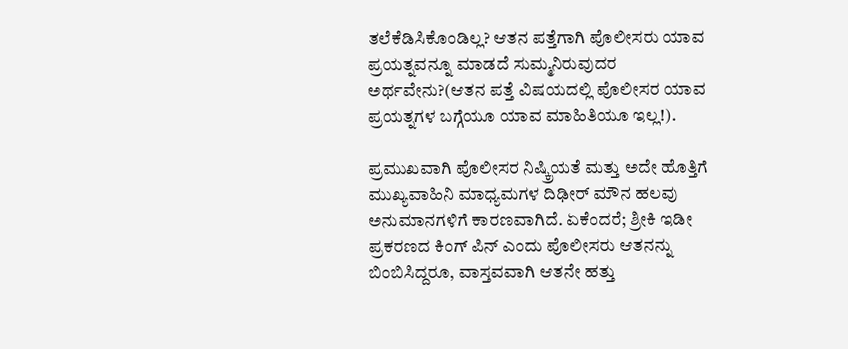ತಲೆಕೆಡಿಸಿಕೊಂಡಿಲ್ಲ? ಆತನ ಪತ್ತೆಗಾಗಿ ಪೊಲೀಸರು ಯಾವ ಪ್ರಯತ್ನವನ್ನೂ ಮಾಡದೆ ಸುಮ್ಮನಿರುವುದರ ಅರ್ಥವೇನು?(ಆತನ ಪತ್ತೆ ವಿಷಯದಲ್ಲಿ ಪೊಲೀಸರ ಯಾವ ಪ್ರಯತ್ನಗಳ ಬಗ್ಗೆಯೂ ಯಾವ ಮಾಹಿತಿಯೂ ಇಲ್ಲ!).

ಪ್ರಮುಖವಾಗಿ ಪೊಲೀಸರ ನಿಷ್ಕ್ರಿಯತೆ ಮತ್ತು ಅದೇ ಹೊತ್ತಿಗೆ ಮುಖ್ಯವಾಹಿನಿ ಮಾಧ್ಯಮಗಳ ದಿಢೀರ್ ಮೌನ ಹಲವು ಅನುಮಾನಗಳಿಗೆ ಕಾರಣವಾಗಿದೆ. ಏಕೆಂದರೆ; ಶ್ರೀಕಿ ಇಡೀ ಪ್ರಕರಣದ ಕಿಂಗ್ ಪಿನ್ ಎಂದು ಪೊಲೀಸರು ಆತನನ್ನು ಬಿಂಬಿಸಿದ್ದರೂ, ವಾಸ್ತವವಾಗಿ ಆತನೇ ಹತ್ತು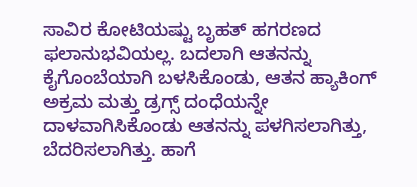ಸಾವಿರ ಕೋಟಿಯಷ್ಟು ಬೃಹತ್ ಹಗರಣದ ಫಲಾನುಭವಿಯಲ್ಲ. ಬದಲಾಗಿ ಆತನನ್ನು ಕೈಗೊಂಬೆಯಾಗಿ ಬಳಸಿಕೊಂಡು, ಆತನ ಹ್ಯಾಕಿಂಗ್ ಅಕ್ರಮ ಮತ್ತು ಡ್ರಗ್ಸ್ ದಂಧೆಯನ್ನೇ ದಾಳವಾಗಿಸಿಕೊಂಡು ಆತನನ್ನು ಪಳಗಿಸಲಾಗಿತ್ತು, ಬೆದರಿಸಲಾಗಿತ್ತು. ಹಾಗೆ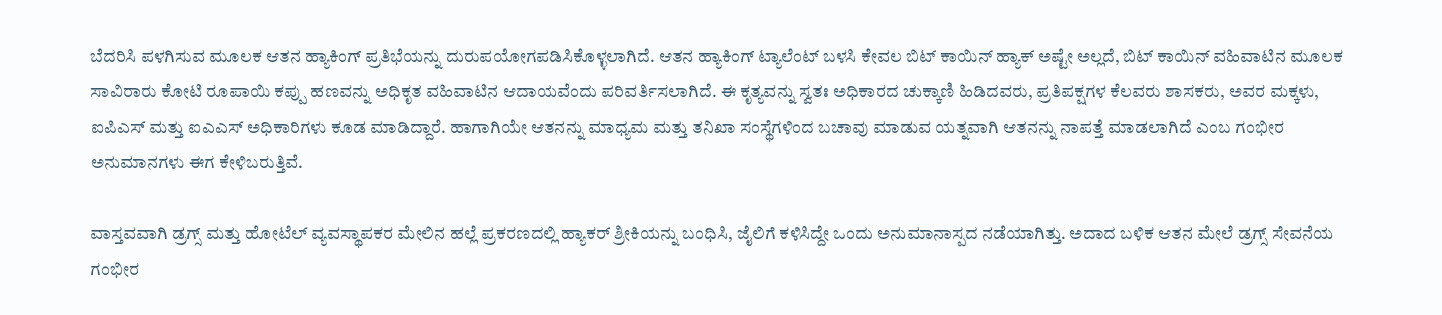ಬೆದರಿಸಿ ಪಳಗಿಸುವ ಮೂಲಕ ಆತನ ಹ್ಯಾಕಿಂಗ್ ಪ್ರತಿಭೆಯನ್ನು ದುರುಪಯೋಗಪಡಿಸಿಕೊಳ್ಳಲಾಗಿದೆ. ಆತನ ಹ್ಯಾಕಿಂಗ್ ಟ್ಯಾಲೆಂಟ್ ಬಳಸಿ ಕೇವಲ ಬಿಟ್ ಕಾಯಿನ್ ಹ್ಯಾಕ್ ಅಷ್ಟೇ ಅಲ್ಲದೆ, ಬಿಟ್ ಕಾಯಿನ್ ವಹಿವಾಟಿನ ಮೂಲಕ ಸಾವಿರಾರು ಕೋಟಿ ರೂಪಾಯಿ ಕಪ್ಪು ಹಣವನ್ನು ಅಧಿಕೃತ ವಹಿವಾಟಿನ ಆದಾಯವೆಂದು ಪರಿವರ್ತಿಸಲಾಗಿದೆ. ಈ ಕೃತ್ಯವನ್ನು ಸ್ವತಃ ಅಧಿಕಾರದ ಚುಕ್ಕಾಣಿ ಹಿಡಿದವರು, ಪ್ರತಿಪಕ್ಷಗಳ ಕೆಲವರು ಶಾಸಕರು, ಅವರ ಮಕ್ಕಳು, ಐಪಿಎಸ್ ಮತ್ತು ಐಎಎಸ್ ಅಧಿಕಾರಿಗಳು ಕೂಡ ಮಾಡಿದ್ದಾರೆ. ಹಾಗಾಗಿಯೇ ಆತನನ್ನು ಮಾಧ್ಯಮ ಮತ್ತು ತನಿಖಾ ಸಂಸ್ಥೆಗಳಿಂದ ಬಚಾವು ಮಾಡುವ ಯತ್ನವಾಗಿ ಆತನನ್ನು ನಾಪತ್ತೆ ಮಾಡಲಾಗಿದೆ ಎಂಬ ಗಂಭೀರ ಅನುಮಾನಗಳು ಈಗ ಕೇಳಿಬರುತ್ತಿವೆ.

ವಾಸ್ತವವಾಗಿ ಡ್ರಗ್ಸ್ ಮತ್ತು ಹೋಟೆಲ್ ವ್ಯವಸ್ಥಾಪಕರ ಮೇಲಿನ ಹಲ್ಲೆ ಪ್ರಕರಣದಲ್ಲಿ ಹ್ಯಾಕರ್ ಶ್ರೀಕಿಯನ್ನು ಬಂಧಿಸಿ, ಜೈಲಿಗೆ ಕಳಿಸಿದ್ದೇ ಒಂದು ಅನುಮಾನಾಸ್ಪದ ನಡೆಯಾಗಿತ್ತು. ಅದಾದ ಬಳಿಕ ಆತನ ಮೇಲೆ ಡ್ರಗ್ಸ್ ಸೇವನೆಯ ಗಂಭೀರ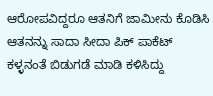ಆರೋಪವಿದ್ದರೂ ಆತನಿಗೆ ಜಾಮೀನು ಕೊಡಿಸಿ ಆತನನ್ನು ಸಾದಾ ಸೀದಾ ಪಿಕ್ ಪಾಕೆಟ್ ಕಳ್ಳನಂತೆ ಬಿಡುಗಡೆ ಮಾಡಿ ಕಳಿಸಿದ್ದು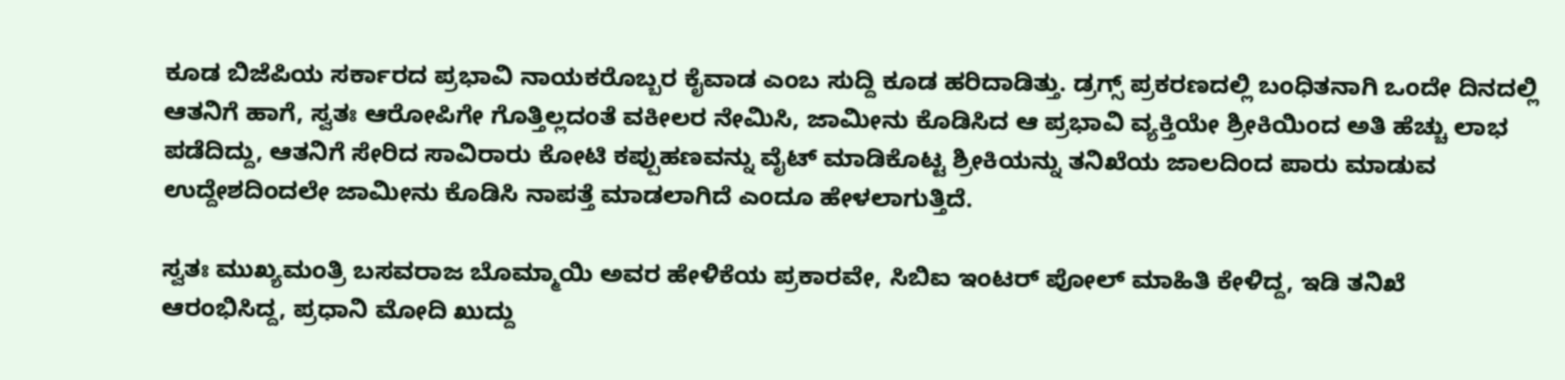ಕೂಡ ಬಿಜೆಪಿಯ ಸರ್ಕಾರದ ಪ್ರಭಾವಿ ನಾಯಕರೊಬ್ಬರ ಕೈವಾಡ ಎಂಬ ಸುದ್ದಿ ಕೂಡ ಹರಿದಾಡಿತ್ತು. ಡ್ರಗ್ಸ್ ಪ್ರಕರಣದಲ್ಲಿ ಬಂಧಿತನಾಗಿ ಒಂದೇ ದಿನದಲ್ಲಿ ಆತನಿಗೆ ಹಾಗೆ, ಸ್ವತಃ ಆರೋಪಿಗೇ ಗೊತ್ತಿಲ್ಲದಂತೆ ವಕೀಲರ ನೇಮಿಸಿ, ಜಾಮೀನು ಕೊಡಿಸಿದ ಆ ಪ್ರಭಾವಿ ವ್ಯಕ್ತಿಯೇ ಶ್ರೀಕಿಯಿಂದ ಅತಿ ಹೆಚ್ಚು ಲಾಭ ಪಡೆದಿದ್ದು, ಆತನಿಗೆ ಸೇರಿದ ಸಾವಿರಾರು ಕೋಟಿ ಕಪ್ಪುಹಣವನ್ನು ವೈಟ್ ಮಾಡಿಕೊಟ್ಟ ಶ್ರೀಕಿಯನ್ನು ತನಿಖೆಯ ಜಾಲದಿಂದ ಪಾರು ಮಾಡುವ ಉದ್ದೇಶದಿಂದಲೇ ಜಾಮೀನು ಕೊಡಿಸಿ ನಾಪತ್ತೆ ಮಾಡಲಾಗಿದೆ ಎಂದೂ ಹೇಳಲಾಗುತ್ತಿದೆ.

ಸ್ವತಃ ಮುಖ್ಯಮಂತ್ರಿ ಬಸವರಾಜ ಬೊಮ್ಮಾಯಿ ಅವರ ಹೇಳಿಕೆಯ ಪ್ರಕಾರವೇ, ಸಿಬಿಐ ಇಂಟರ್ ಪೋಲ್ ಮಾಹಿತಿ ಕೇಳಿದ್ದ, ಇಡಿ ತನಿಖೆ ಆರಂಭಿಸಿದ್ದ, ಪ್ರಧಾನಿ ಮೋದಿ ಖುದ್ದು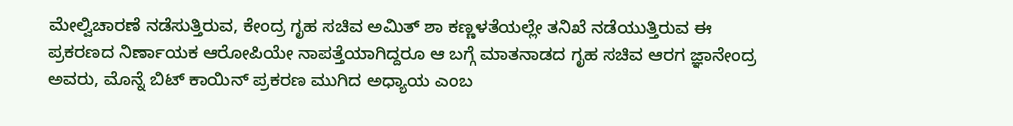ಮೇಲ್ವಿಚಾರಣೆ ನಡೆಸುತ್ತಿರುವ, ಕೇಂದ್ರ ಗೃಹ ಸಚಿವ ಅಮಿತ್ ಶಾ ಕಣ್ಣಳತೆಯಲ್ಲೇ ತನಿಖೆ ನಡೆಯುತ್ತಿರುವ ಈ ಪ್ರಕರಣದ ನಿರ್ಣಾಯಕ ಆರೋಪಿಯೇ ನಾಪತ್ತೆಯಾಗಿದ್ದರೂ ಆ ಬಗ್ಗೆ ಮಾತನಾಡದ ಗೃಹ ಸಚಿವ ಆರಗ ಜ್ಞಾನೇಂದ್ರ ಅವರು, ಮೊನ್ನೆ ಬಿಟ್ ಕಾಯಿನ್ ಪ್ರಕರಣ ಮುಗಿದ ಅಧ್ಯಾಯ ಎಂಬ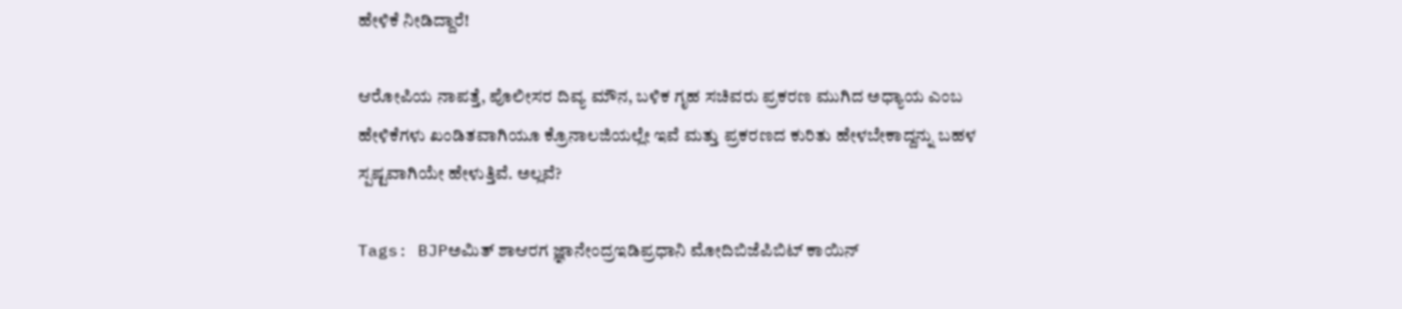ಹೇಳಿಕೆ ನೀಡಿದ್ದಾರೆ!

ಆರೋಪಿಯ ನಾಪತ್ತೆ, ಪೊಲೀಸರ ದಿವ್ಯ ಮೌನ, ಬಳಿಕ ಗೃಹ ಸಚಿವರು ಪ್ರಕರಣ ಮುಗಿದ ಅಧ್ಯಾಯ ಎಂಬ ಹೇಳಿಕೆಗಳು ಖಂಡಿತವಾಗಿಯೂ ಕ್ರೊನಾಲಜಿಯಲ್ಲೇ ಇವೆ ಮತ್ತು ಪ್ರಕರಣದ ಕುರಿತು ಹೇಳಬೇಕಾದ್ದನ್ನು ಬಹಳ ಸ್ಪಷ್ಟವಾಗಿಯೇ ಹೇಳುತ್ತಿವೆ. ಅಲ್ಲವೆ?

Tags: BJPಅಮಿತ್ ಶಾಆರಗ ಜ್ಞಾನೇಂದ್ರಇಡಿಪ್ರಧಾನಿ ಮೋದಿಬಿಜೆಪಿಬಿಟ್ ಕಾಯಿನ್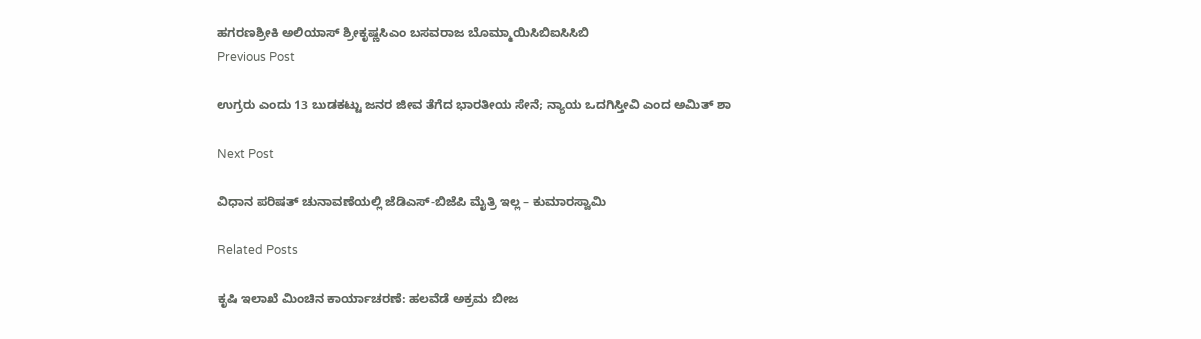ಹಗರಣಶ್ರೀಕಿ ಅಲಿಯಾಸ್ ಶ್ರೀಕೃಷ್ಣಸಿಎಂ ಬಸವರಾಜ ಬೊಮ್ಮಾಯಿಸಿಬಿಐಸಿಸಿಬಿ
Previous Post

ಉಗ್ರರು ಎಂದು 13 ಬುಡಕಟ್ಟು ಜನರ ಜೀವ ತೆಗೆದ ಭಾರತೀಯ ಸೇನೆ; ನ್ಯಾಯ ಒದಗಿಸ್ತೀವಿ ಎಂದ ಅಮಿತ್ ಶಾ

Next Post

ವಿಧಾನ ಪರಿಷತ್‌ ಚುನಾವಣೆಯಲ್ಲಿ ಜೆಡಿಎಸ್-ಬಿಜೆಪಿ ಮೈತ್ರಿ ಇಲ್ಲ – ಕುಮಾರಸ್ವಾಮಿ

Related Posts

ಕೃಷಿ ಇಲಾಖೆ ಮಿಂಚಿನ ಕಾರ್ಯಾಚರಣೆ: ಹಲವೆಡೆ ಅಕ್ರಮ ಬೀಜ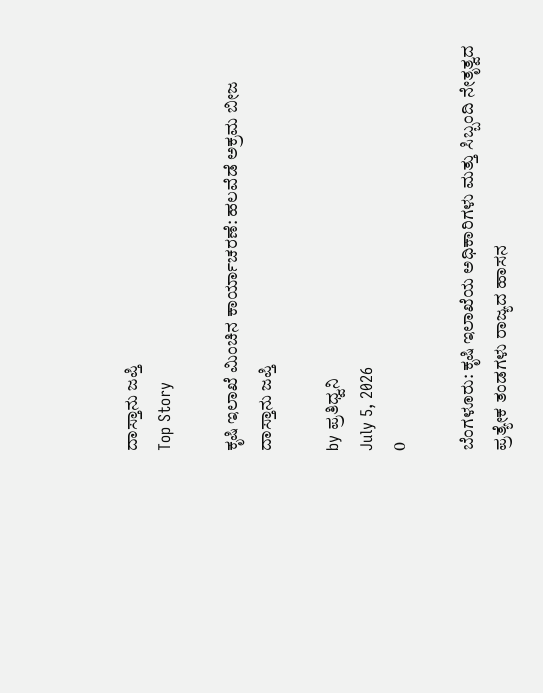ದಾಸ್ತಾನು ಜಪ್ತಿ
Top Story

ಕೃಷಿ ಇಲಾಖೆ ಮಿಂಚಿನ ಕಾರ್ಯಾಚರಣೆ: ಹಲವೆಡೆ ಅಕ್ರಮ ಬೀಜ ದಾಸ್ತಾನು ಜಪ್ತಿ

by ಪ್ರತಿಧ್ವನಿ
July 5, 2026
0

ಬೆಂಗಳೂರು: ಕೃಷಿ ಇಲಾಖೆಯ ಅಧಿಕಾರಿಗಳು ಮತ್ತು ಸಿಬ್ಬಂದಿ ನೇತೃತ್ವದ ಪ್ರತ್ಯೇಕ ತಂಡಗಳು ರಾಜ್ಯದ ಹಾಸನ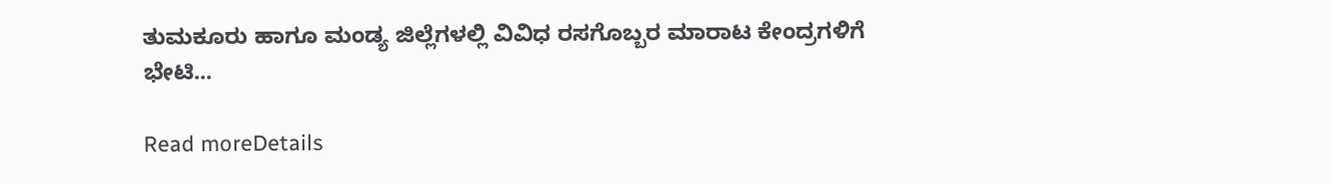ತುಮಕೂರು ಹಾಗೂ ಮಂಡ್ಯ ಜಿಲ್ಲೆಗಳಲ್ಲಿ ವಿವಿಧ ರಸಗೊಬ್ಬರ ಮಾರಾಟ ಕೇಂದ್ರಗಳಿಗೆ ಭೇಟಿ...

Read moreDetails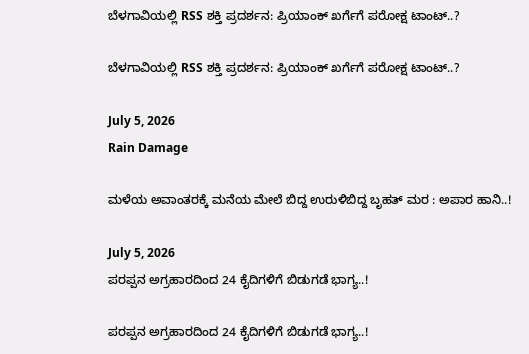ಬೆಳಗಾವಿಯಲ್ಲಿ RSS ಶಕ್ತಿ ಪ್ರದರ್ಶನ: ಪ್ರಿಯಾಂಕ್ ಖರ್ಗೆಗೆ ಪರೋಕ್ಷ ಟಾಂಟ್‌..?

ಬೆಳಗಾವಿಯಲ್ಲಿ RSS ಶಕ್ತಿ ಪ್ರದರ್ಶನ: ಪ್ರಿಯಾಂಕ್ ಖರ್ಗೆಗೆ ಪರೋಕ್ಷ ಟಾಂಟ್‌..?

July 5, 2026
Rain Damage

ಮಳೆಯ ಅವಾಂತರಕ್ಕೆ ಮನೆಯ ಮೇಲೆ ಬಿದ್ದ ಉರುಳಿಬಿದ್ದ ಬೃಹತ್‌ ಮರ : ಅಪಾರ ಹಾನಿ..!

July 5, 2026
ಪರಪ್ಪನ ಅಗ್ರಹಾರದಿಂದ 24 ಕೈದಿಗಳಿಗೆ ಬಿಡುಗಡೆ ಭಾಗ್ಯ..!

ಪರಪ್ಪನ ಅಗ್ರಹಾರದಿಂದ 24 ಕೈದಿಗಳಿಗೆ ಬಿಡುಗಡೆ ಭಾಗ್ಯ..!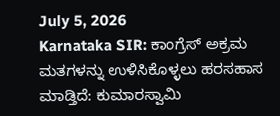July 5, 2026
Karnataka SIR: ಕಾಂಗ್ರೆಸ್‌ ಅಕ್ರಮ ಮತಗಳನ್ನು ಉಳಿಸಿಕೊಳ್ಳಲು ಹರಸಹಾಸ ಮಾಡ್ತಿದೆ: ಕುಮಾರಸ್ವಾಮಿ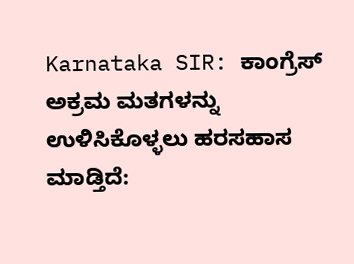Karnataka SIR: ಕಾಂಗ್ರೆಸ್‌ ಅಕ್ರಮ ಮತಗಳನ್ನು ಉಳಿಸಿಕೊಳ್ಳಲು ಹರಸಹಾಸ ಮಾಡ್ತಿದೆ: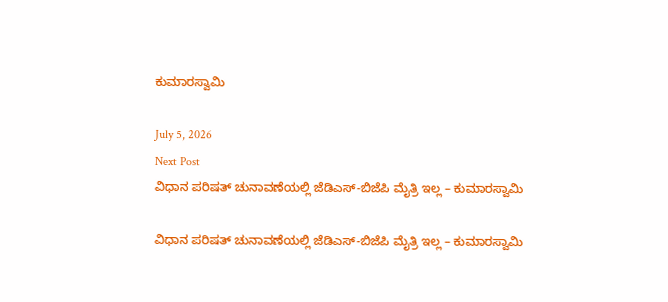ಕುಮಾರಸ್ವಾಮಿ

July 5, 2026
Next Post
ವಿಧಾನ ಪರಿಷತ್‌ ಚುನಾವಣೆಯಲ್ಲಿ ಜೆಡಿಎಸ್-ಬಿಜೆಪಿ ಮೈತ್ರಿ ಇಲ್ಲ – ಕುಮಾರಸ್ವಾಮಿ

ವಿಧಾನ ಪರಿಷತ್‌ ಚುನಾವಣೆಯಲ್ಲಿ ಜೆಡಿಎಸ್-ಬಿಜೆಪಿ ಮೈತ್ರಿ ಇಲ್ಲ – ಕುಮಾರಸ್ವಾಮಿ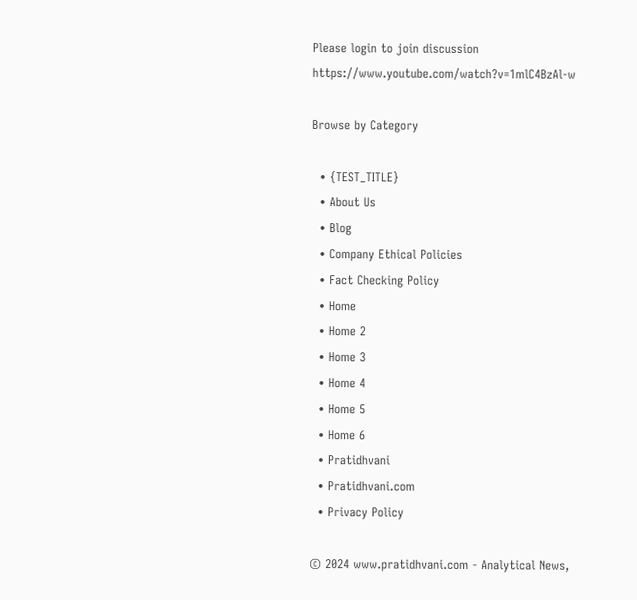Please login to join discussion
https://www.youtube.com/watch?v=1mlC4BzAl-w

Browse by Category

  • {TEST_TITLE}
  • About Us
  • Blog
  • Company Ethical Policies
  • Fact Checking Policy
  • Home
  • Home 2
  • Home 3
  • Home 4
  • Home 5
  • Home 6
  • Pratidhvani
  • Pratidhvani.com
  • Privacy Policy

© 2024 www.pratidhvani.com - Analytical News,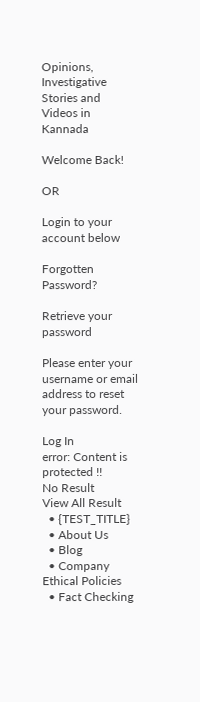Opinions, Investigative Stories and Videos in Kannada

Welcome Back!

OR

Login to your account below

Forgotten Password?

Retrieve your password

Please enter your username or email address to reset your password.

Log In
error: Content is protected !!
No Result
View All Result
  • {TEST_TITLE}
  • About Us
  • Blog
  • Company Ethical Policies
  • Fact Checking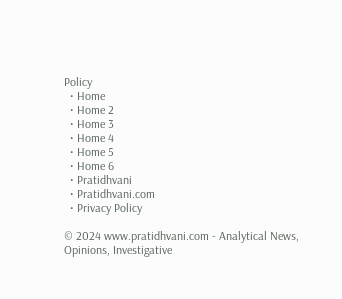Policy
  • Home
  • Home 2
  • Home 3
  • Home 4
  • Home 5
  • Home 6
  • Pratidhvani
  • Pratidhvani.com
  • Privacy Policy

© 2024 www.pratidhvani.com - Analytical News, Opinions, Investigative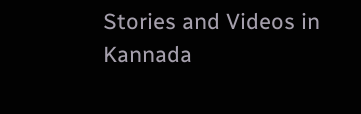Stories and Videos in Kannada